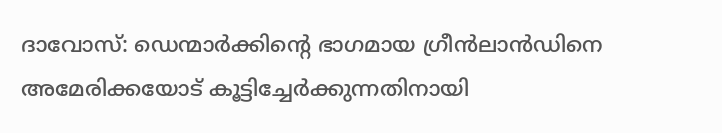ദാവോസ്: ഡെന്മാർക്കിന്റെ ഭാഗമായ ഗ്രീൻലാൻഡിനെ അമേരിക്കയോട് കൂട്ടിച്ചേർക്കുന്നതിനായി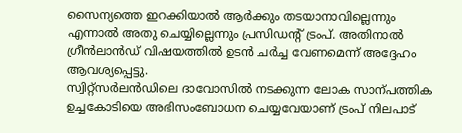സൈന്യത്തെ ഇറക്കിയാൽ ആർക്കും തടയാനാവില്ലെന്നും എന്നാൽ അതു ചെയ്യില്ലെന്നും പ്രസിഡന്റ് ട്രംപ്. അതിനാൽ ഗ്രീൻലാൻഡ് വിഷയത്തിൽ ഉടൻ ചർച്ച വേണമെന്ന് അദ്ദേഹം ആവശ്യപ്പെട്ടു.
സ്വിറ്റ്സർലൻഡിലെ ദാവോസിൽ നടക്കുന്ന ലോക സാന്പത്തിക ഉച്ചകോടിയെ അഭിസംബോധന ചെയ്യവേയാണ് ട്രംപ് നിലപാട്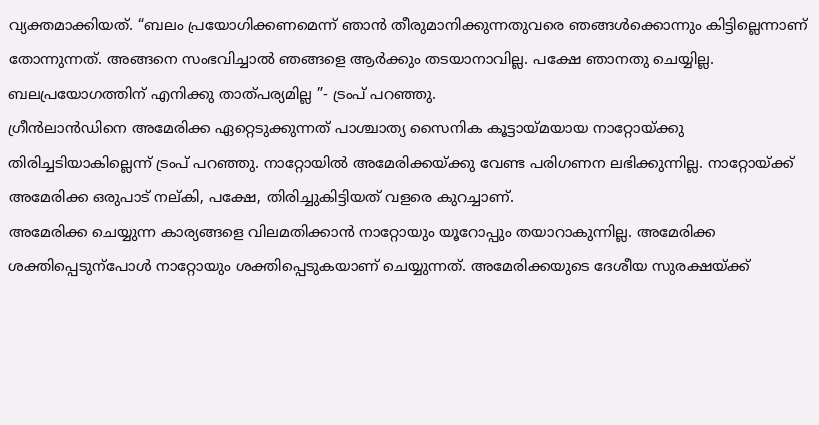വ്യക്തമാക്കിയത്. “ബലം പ്രയോഗിക്കണമെന്ന് ഞാൻ തീരുമാനിക്കുന്നതുവരെ ഞങ്ങൾക്കൊന്നും കിട്ടില്ലെന്നാണ് തോന്നുന്നത്. അങ്ങനെ സംഭവിച്ചാൽ ഞങ്ങളെ ആർക്കും തടയാനാവില്ല. പക്ഷേ ഞാനതു ചെയ്യില്ല. ബലപ്രയോഗത്തിന് എനിക്കു താത്പര്യമില്ല ”- ട്രംപ് പറഞ്ഞു.
ഗ്രീൻലാൻഡിനെ അമേരിക്ക ഏറ്റെടുക്കുന്നത് പാശ്ചാത്യ സൈനിക കൂട്ടായ്മയായ നാറ്റോയ്ക്കു തിരിച്ചടിയാകില്ലെന്ന് ട്രംപ് പറഞ്ഞു. നാറ്റോയിൽ അമേരിക്കയ്ക്കു വേണ്ട പരിഗണന ലഭിക്കുന്നില്ല. നാറ്റോയ്ക്ക് അമേരിക്ക ഒരുപാട് നല്കി, പക്ഷേ, തിരിച്ചുകിട്ടിയത് വളരെ കുറച്ചാണ്.
അമേരിക്ക ചെയ്യുന്ന കാര്യങ്ങളെ വിലമതിക്കാൻ നാറ്റോയും യൂറോപ്പും തയാറാകുന്നില്ല. അമേരിക്ക ശക്തിപ്പെടുന്പോൾ നാറ്റോയും ശക്തിപ്പെടുകയാണ് ചെയ്യുന്നത്. അമേരിക്കയുടെ ദേശീയ സുരക്ഷയ്ക്ക്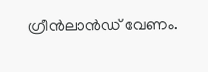ഗ്രീൻലാൻഡ് വേണം.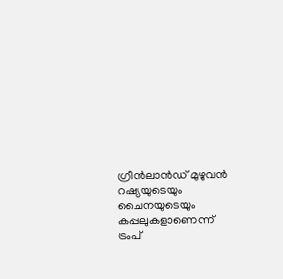ഗ്രീൻലാൻഡ് മുഴുവൻ റഷ്യയുടെയും ചൈനയുടെയും കപ്പലുകളാണെന്ന് ട്രംപ്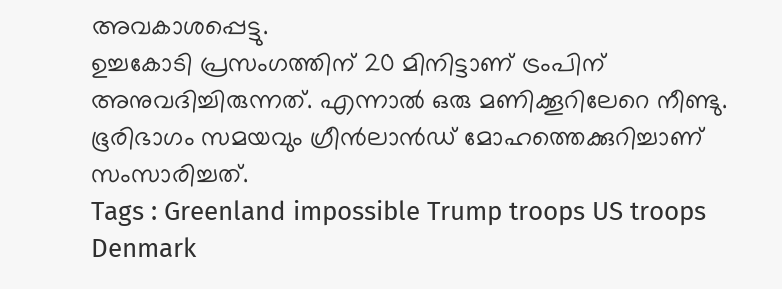അവകാശപ്പെട്ടു.
ഉച്ചകോടി പ്രസംഗത്തിന് 20 മിനിട്ടാണ് ട്രംപിന് അനുവദിച്ചിരുന്നത്. എന്നാൽ ഒരു മണിക്കൂറിലേറെ നീണ്ടു. ഭൂരിഭാഗം സമയവും ഗ്രീൻലാൻഡ് മോഹത്തെക്കുറിച്ചാണ് സംസാരിച്ചത്.
Tags : Greenland impossible Trump troops US troops Denmark